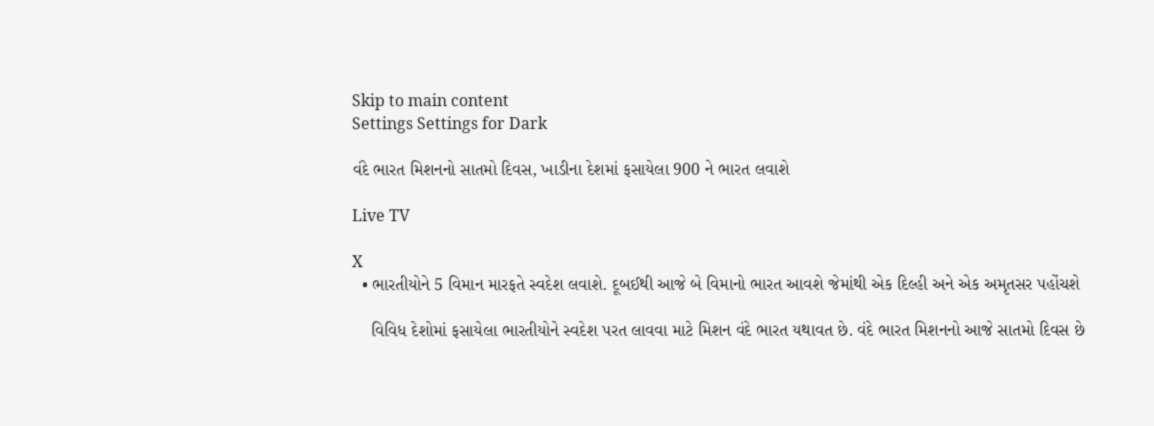Skip to main content
Settings Settings for Dark

વંદે ભારત મિશનનો સાતમો દિવસ, ખાડીના દેશમાં ફસાયેલા 900 ને ભારત લવાશે

Live TV

X
  • ભારતીયોને 5 વિમાન મારફતે સ્વદેશ લવાશે. દૂબઈથી આજે બે વિમાનો ભારત આવશે જેમાંથી એક દિલ્હી અને એક અમૃતસર પહોંચશે

    વિવિધ દેશોમાં ફસાયેલા ભારતીયોને સ્વદેશ પરત લાવવા માટે મિશન વંદે ભારત યથાવત છે. વંદે ભારત મિશનનો આજે સાતમો દિવસ છે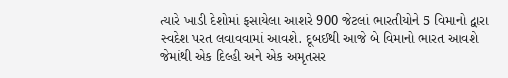ત્યારે ખાડી દેશોમાં ફસાયેલા આશરે 900 જેટલાં ભારતીયોને 5 વિમાનો દ્વારા સ્વદેશ પરત લવાવવામાં આવશે. દૂબઈથી આજે બે વિમાનો ભારત આવશે જેમાંથી એક દિલ્હી અને એક અમૃતસર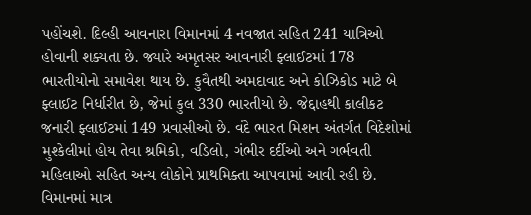પહોંચશે. દિલ્હી આવનારા વિમાનમાં 4 નવજાત સહિત 241 યાત્રિઓ હોવાની શક્યતા છે. જ્યારે અમૃતસર આવનારી ફ્લાઈટમાં 178 ભારતીયોનો સમાવેશ થાય છે. કુવૈતથી અમદાવાદ અને કોઝિકોડ માટે બે ફ્લાઈટ નિર્ધારીત છે, જેમાં કુલ 330 ભારતીયો છે. જેદ્દાહથી કાલીકટ જનારી ફ્લાઈટમાં 149 પ્રવાસીઓ છે. વંદે ભારત મિશન અંતર્ગત વિદેશોમાં મુશ્કેલીમાં હોય તેવા શ્રમિકો, વડિલો, ગંભીર દર્દીઓ અને ગર્ભવતી મહિલાઓ સહિત અન્ય લોકોને પ્રાથમિક્તા આપવામાં આવી રહી છે. વિમાનમાં માત્ર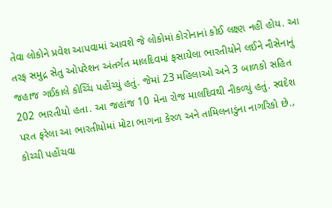તેવા લોકોને પ્રવેશ આપવામાં આવશે જે લોકોમાં કોરોનાનાં કોઈ લક્ષ્ણ નહીં હોય. આ તરફ સમુદ્ર સેતુ ઓપરેશન અંતર્ગત માલદિવમાં ફસાયેલા ભારતીયોને લઈને નૌસેનાનું જહાજ ગઈકાલે કોચ્ચિ પહોંચ્યું હતું. જેમાં 23 મહિલાઓ અને 3 બાળકો સહિત 202 ભારતીયો હતા. આ જહાંજ 10 મેના રોજ માલદિવથી નીકળ્યું હતું. સ્વદેશ પરત ફરેલા આ ભારતીયોમાં મોટા ભાગના કેરળ અને તામિલનાડુંના નાગરિકો છે., કોચ્ચી પહોંચવા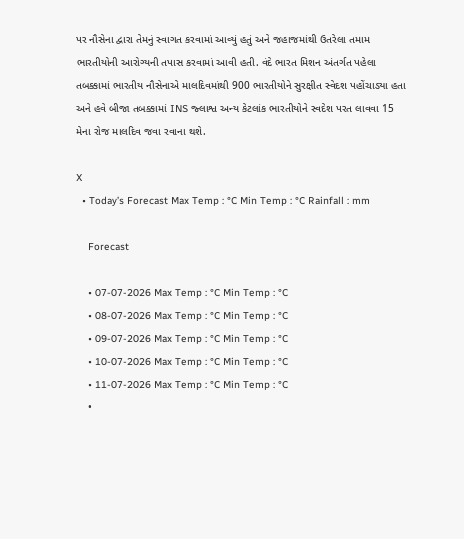પર નૌસેના દ્વારા તેમનું સ્વાગત કરવામાં આવ્યું હતું અને જહાજમાંથી ઉતરેલા તમામ ભારતીયોની આરોગ્યની તપાસ કરવામાં આવી હતી. વંદે ભારત મિશન અંતર્ગત પહેલા તબક્કામાં ભારતીય નૌસેનાએ માલદિવમાંથી 900 ભારતીયોને સુરક્ષીત સ્વેદશ પહોંચાડ્યા હતા અને હવે બીજા તબક્કામાં INS જ્લાશ્વ અન્ય કેટલાંક ભારતીયોને સ્વદેશ પરત લાવવા 15 મેના રોજ માલદિવ જવા રવાના થશે.

X
  • Today’s Forecast Max Temp : °C Min Temp : °C Rainfall : mm

    Forecast

    • 07-07-2026 Max Temp : °C Min Temp : °C
    • 08-07-2026 Max Temp : °C Min Temp : °C
    • 09-07-2026 Max Temp : °C Min Temp : °C
    • 10-07-2026 Max Temp : °C Min Temp : °C
    • 11-07-2026 Max Temp : °C Min Temp : °C
    •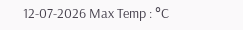12-07-2026 Max Temp : °C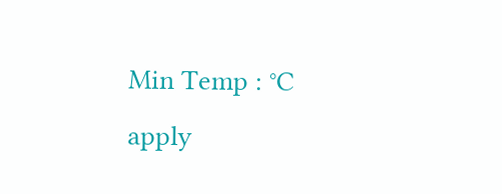Min Temp : °C
apply